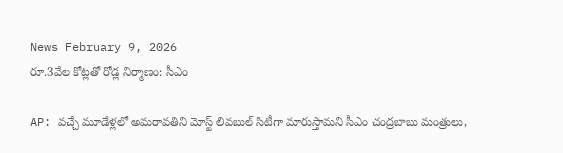News February 9, 2026
రూ.3వేల కోట్లతో రోడ్ల నిర్మాణం: సీఎం

AP: వచ్చే మూడేళ్లలో అమరావతిని మోస్ట్ లివబుల్ సిటీగా మారుస్తామని సీఎం చంద్రబాబు మంత్రులు,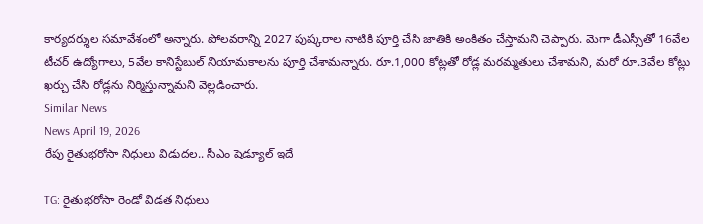కార్యదర్శుల సమావేశంలో అన్నారు. పోలవరాన్ని 2027 పుష్కరాల నాటికి పూర్తి చేసి జాతికి అంకితం చేస్తామని చెప్పారు. మెగా డీఎస్సీతో 16వేల టీచర్ ఉద్యోగాలు, 5వేల కానిస్టేబుల్ నియామకాలను పూర్తి చేశామన్నారు. రూ.1,000 కోట్లతో రోడ్ల మరమ్మతులు చేశామని, మరో రూ.3వేల కోట్లు ఖర్చు చేసి రోడ్లను నిర్మిస్తున్నామని వెల్లడించారు.
Similar News
News April 19, 2026
రేపు రైతుభరోసా నిధులు విడుదల.. సీఎం షెడ్యూల్ ఇదే

TG: రైతుభరోసా రెండో విడత నిధులు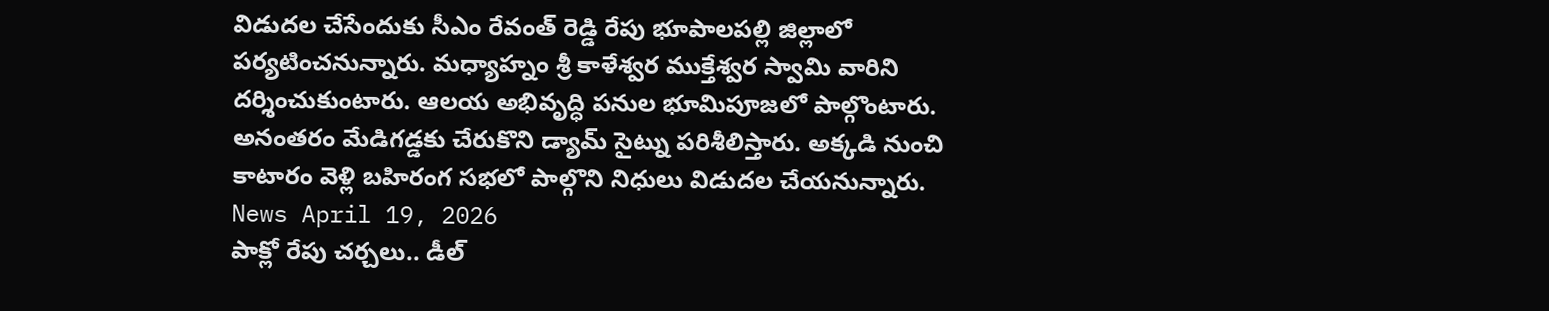విడుదల చేసేందుకు సీఎం రేవంత్ రెడ్డి రేపు భూపాలపల్లి జిల్లాలో పర్యటించనున్నారు. మధ్యాహ్నం శ్రీ కాళేశ్వర ముక్తేశ్వర స్వామి వారిని దర్శించుకుంటారు. ఆలయ అభివృద్ధి పనుల భూమిపూజలో పాల్గొంటారు. అనంతరం మేడిగడ్డకు చేరుకొని డ్యామ్ సైట్ను పరిశీలిస్తారు. అక్కడి నుంచి కాటారం వెళ్లి బహిరంగ సభలో పాల్గొని నిధులు విడుదల చేయనున్నారు.
News April 19, 2026
పాక్లో రేపు చర్చలు.. డీల్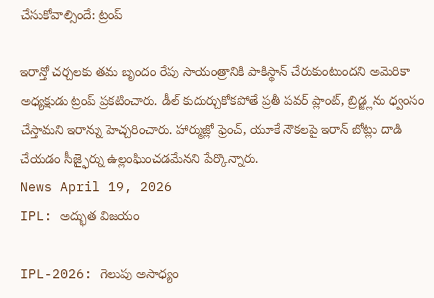చేసుకోవాల్సిందే: ట్రంప్

ఇరాన్తో చర్చలకు తమ బృందం రేపు సాయంత్రానికి పాకిస్థాన్ చేరుకుంటుందని అమెరికా అధ్యక్షుడు ట్రంప్ ప్రకటించారు. డీల్ కుదుర్చుకోకపోతే ప్రతీ పవర్ ప్లాంట్, బ్రిడ్జ్లను ధ్వంసం చేస్తామని ఇరాన్ను హెచ్చరించారు. హార్ముజ్లో ఫ్రెంచ్, యూకే నౌకలపై ఇరాన్ బోట్లు దాడి చేయడం సీజ్ఫైర్ను ఉల్లంఘించడమేనని పేర్కొన్నారు.
News April 19, 2026
IPL: అద్భుత విజయం

IPL-2026: గెలుపు అసాధ్యం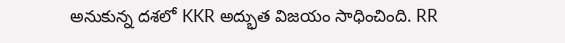అనుకున్న దశలో KKR అద్భుత విజయం సాధించింది. RR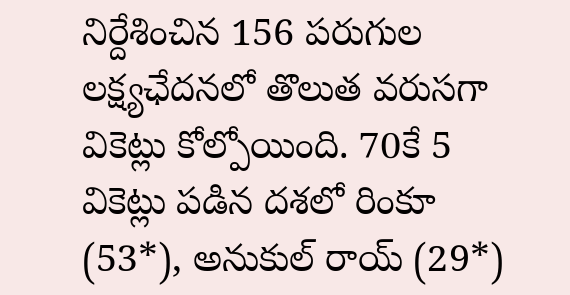నిర్దేశించిన 156 పరుగుల లక్ష్యఛేదనలో తొలుత వరుసగా వికెట్లు కోల్పోయింది. 70కే 5 వికెట్లు పడిన దశలో రింకూ (53*), అనుకుల్ రాయ్ (29*)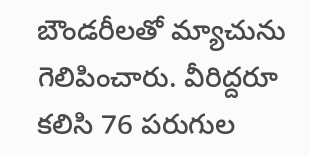బౌండరీలతో మ్యాచును గెలిపించారు. వీరిద్దరూ కలిసి 76 పరుగుల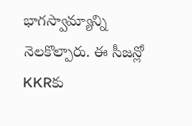భాగస్వామ్యాన్ని నెలకొల్పారు. ఈ సీజన్లో KKRకు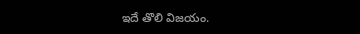ఇదే తొలి విజయం.